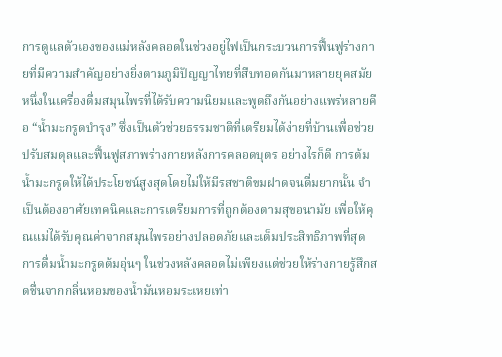การดูแลตัวเองของแม่หลังคลอดในช่วงอยู่ไฟเป็นกระบวนการฟื้นฟูร่างกายที่มีความสำคัญอย่างยิ่งตามภูมิปัญญาไทยที่สืบทอดกันมาหลายยุคสมัย หนึ่งในเครื่องดื่มสมุนไพรที่ได้รับความนิยมและพูดถึงกันอย่างแพร่หลายคือ “น้ำมะกรูดบำรุง” ซึ่งเป็นตัวช่วยธรรมชาติที่เตรียมได้ง่ายที่บ้านเพื่อช่วยปรับสมดุลและฟื้นฟูสภาพร่างกายหลังการคลอดบุตร อย่างไรก็ดี การต้มน้ำมะกรูดให้ได้ประโยชน์สูงสุดโดยไม่ให้มีรสชาติขมฝาดจนดื่มยากนั้น จำเป็นต้องอาศัยเทคนิคและการเตรียมการที่ถูกต้องตามสุขอนามัย เพื่อให้คุณแม่ได้รับคุณค่าจากสมุนไพรอย่างปลอดภัยและเต็มประสิทธิภาพที่สุด
การดื่มน้ำมะกรูดต้มอุ่นๆ ในช่วงหลังคลอดไม่เพียงแต่ช่วยให้ร่างกายรู้สึกสดชื่นจากกลิ่นหอมของน้ำมันหอมระเหยเท่า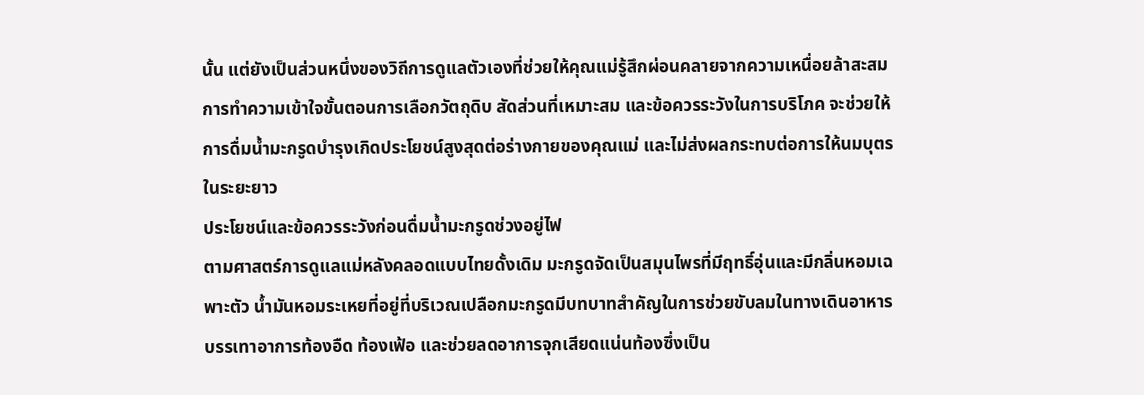นั้น แต่ยังเป็นส่วนหนึ่งของวิถีการดูแลตัวเองที่ช่วยให้คุณแม่รู้สึกผ่อนคลายจากความเหนื่อยล้าสะสม การทำความเข้าใจขั้นตอนการเลือกวัตถุดิบ สัดส่วนที่เหมาะสม และข้อควรระวังในการบริโภค จะช่วยให้การดื่มน้ำมะกรูดบำรุงเกิดประโยชน์สูงสุดต่อร่างกายของคุณแม่ และไม่ส่งผลกระทบต่อการให้นมบุตรในระยะยาว
ประโยชน์และข้อควรระวังก่อนดื่มน้ำมะกรูดช่วงอยู่ไฟ
ตามศาสตร์การดูแลแม่หลังคลอดแบบไทยดั้งเดิม มะกรูดจัดเป็นสมุนไพรที่มีฤทธิ์อุ่นและมีกลิ่นหอมเฉพาะตัว น้ำมันหอมระเหยที่อยู่ที่บริเวณเปลือกมะกรูดมีบทบาทสำคัญในการช่วยขับลมในทางเดินอาหาร บรรเทาอาการท้องอืด ท้องเฟ้อ และช่วยลดอาการจุกเสียดแน่นท้องซึ่งเป็น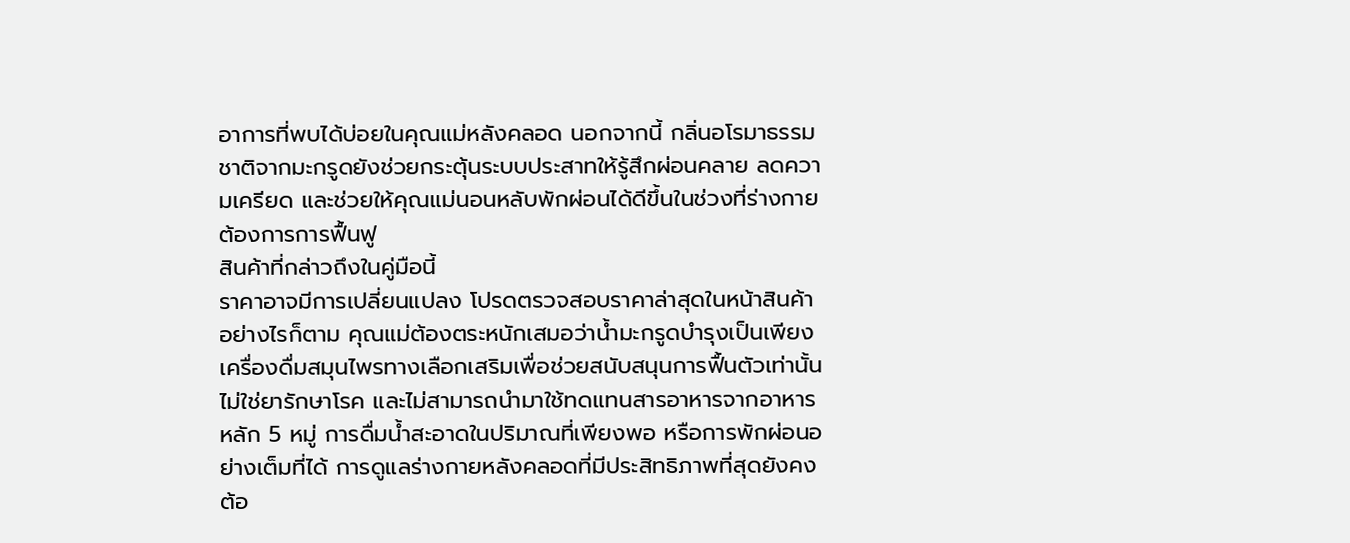อาการที่พบได้บ่อยในคุณแม่หลังคลอด นอกจากนี้ กลิ่นอโรมาธรรมชาติจากมะกรูดยังช่วยกระตุ้นระบบประสาทให้รู้สึกผ่อนคลาย ลดความเครียด และช่วยให้คุณแม่นอนหลับพักผ่อนได้ดีขึ้นในช่วงที่ร่างกายต้องการการฟื้นฟู
สินค้าที่กล่าวถึงในคู่มือนี้
ราคาอาจมีการเปลี่ยนแปลง โปรดตรวจสอบราคาล่าสุดในหน้าสินค้า
อย่างไรก็ตาม คุณแม่ต้องตระหนักเสมอว่าน้ำมะกรูดบำรุงเป็นเพียงเครื่องดื่มสมุนไพรทางเลือกเสริมเพื่อช่วยสนับสนุนการฟื้นตัวเท่านั้น ไม่ใช่ยารักษาโรค และไม่สามารถนำมาใช้ทดแทนสารอาหารจากอาหารหลัก 5 หมู่ การดื่มน้ำสะอาดในปริมาณที่เพียงพอ หรือการพักผ่อนอย่างเต็มที่ได้ การดูแลร่างกายหลังคลอดที่มีประสิทธิภาพที่สุดยังคงต้อ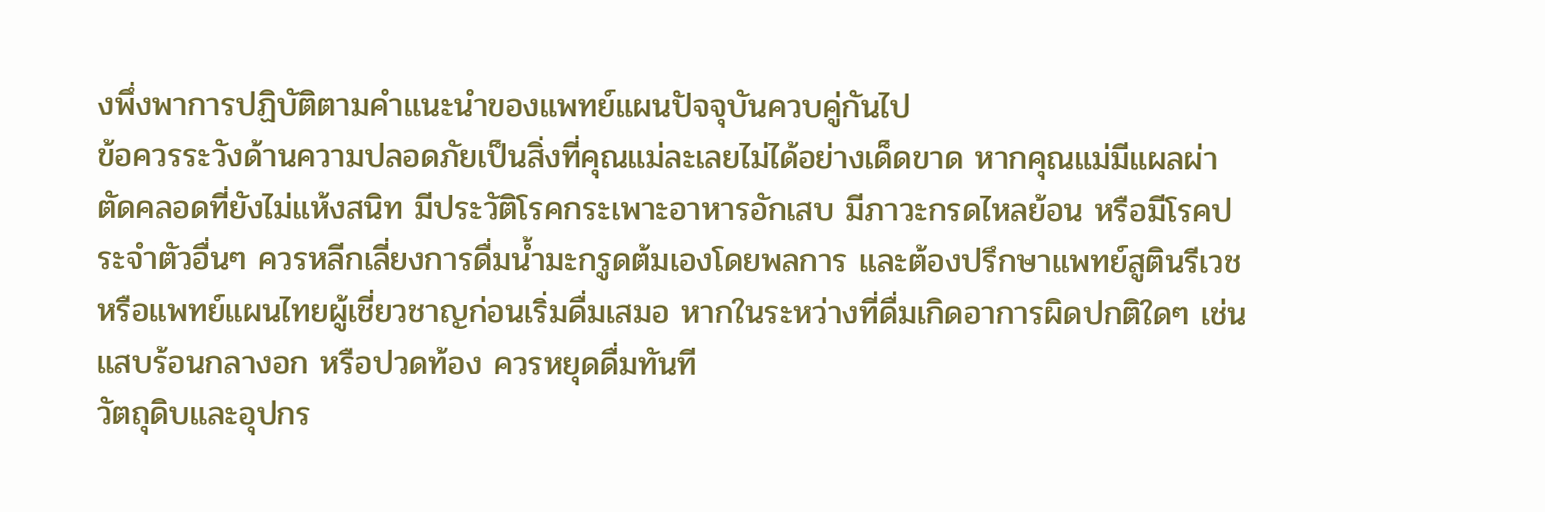งพึ่งพาการปฏิบัติตามคำแนะนำของแพทย์แผนปัจจุบันควบคู่กันไป
ข้อควรระวังด้านความปลอดภัยเป็นสิ่งที่คุณแม่ละเลยไม่ได้อย่างเด็ดขาด หากคุณแม่มีแผลผ่าตัดคลอดที่ยังไม่แห้งสนิท มีประวัติโรคกระเพาะอาหารอักเสบ มีภาวะกรดไหลย้อน หรือมีโรคประจำตัวอื่นๆ ควรหลีกเลี่ยงการดื่มน้ำมะกรูดต้มเองโดยพลการ และต้องปรึกษาแพทย์สูตินรีเวชหรือแพทย์แผนไทยผู้เชี่ยวชาญก่อนเริ่มดื่มเสมอ หากในระหว่างที่ดื่มเกิดอาการผิดปกติใดๆ เช่น แสบร้อนกลางอก หรือปวดท้อง ควรหยุดดื่มทันที
วัตถุดิบและอุปกร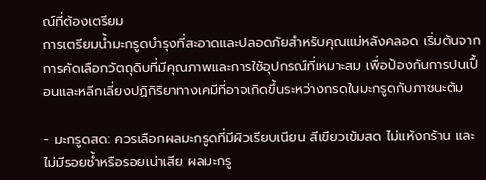ณ์ที่ต้องเตรียม
การเตรียมน้ำมะกรูดบำรุงที่สะอาดและปลอดภัยสำหรับคุณแม่หลังคลอด เริ่มต้นจากการคัดเลือกวัตถุดิบที่มีคุณภาพและการใช้อุปกรณ์ที่เหมาะสม เพื่อป้องกันการปนเปื้อนและหลีกเลี่ยงปฏิกิริยาทางเคมีที่อาจเกิดขึ้นระหว่างกรดในมะกรูดกับภาชนะต้ม

- มะกรูดสด: ควรเลือกผลมะกรูดที่มีผิวเรียบเนียน สีเขียวเข้มสด ไม่แห้งกร้าน และไม่มีรอยช้ำหรือรอยเน่าเสีย ผลมะกรู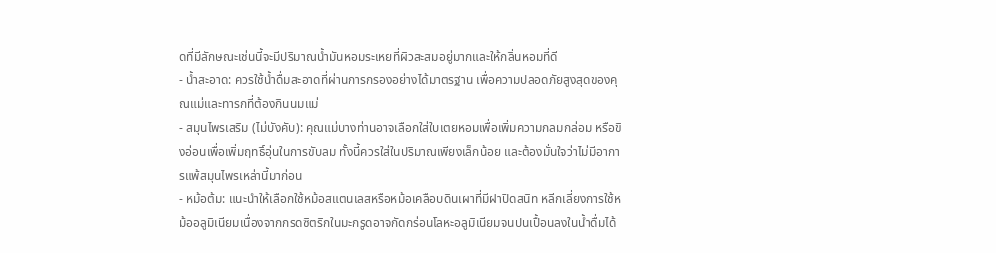ดที่มีลักษณะเช่นนี้จะมีปริมาณน้ำมันหอมระเหยที่ผิวสะสมอยู่มากและให้กลิ่นหอมที่ดี
- น้ำสะอาด: ควรใช้น้ำดื่มสะอาดที่ผ่านการกรองอย่างได้มาตรฐาน เพื่อความปลอดภัยสูงสุดของคุณแม่และทารกที่ต้องกินนมแม่
- สมุนไพรเสริม (ไม่บังคับ): คุณแม่บางท่านอาจเลือกใส่ใบเตยหอมเพื่อเพิ่มความกลมกล่อม หรือขิงอ่อนเพื่อเพิ่มฤทธิ์อุ่นในการขับลม ทั้งนี้ควรใส่ในปริมาณเพียงเล็กน้อย และต้องมั่นใจว่าไม่มีอาการแพ้สมุนไพรเหล่านี้มาก่อน
- หม้อต้ม: แนะนำให้เลือกใช้หม้อสแตนเลสหรือหม้อเคลือบดินเผาที่มีฝาปิดสนิท หลีกเลี่ยงการใช้หม้ออลูมิเนียมเนื่องจากกรดซิตริกในมะกรูดอาจกัดกร่อนโลหะอลูมิเนียมจนปนเปื้อนลงในน้ำดื่มได้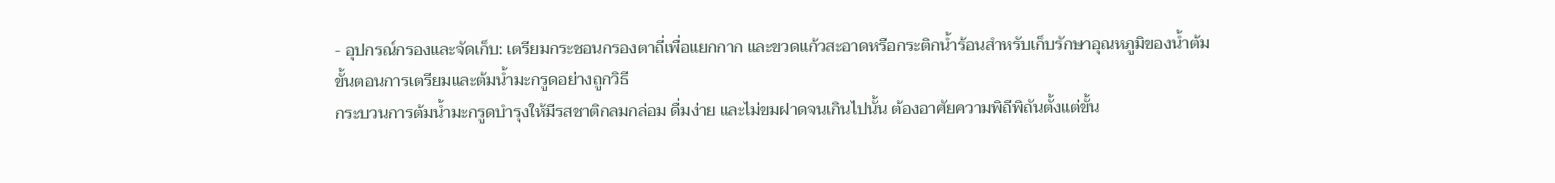- อุปกรณ์กรองและจัดเก็บ: เตรียมกระชอนกรองตาถี่เพื่อแยกกาก และขวดแก้วสะอาดหรือกระติกน้ำร้อนสำหรับเก็บรักษาอุณหภูมิของน้ำต้ม
ขั้นตอนการเตรียมและต้มน้ำมะกรูดอย่างถูกวิธี
กระบวนการต้มน้ำมะกรูดบำรุงให้มีรสชาติกลมกล่อม ดื่มง่าย และไม่ขมฝาดจนเกินไปนั้น ต้องอาศัยความพิถีพิถันตั้งแต่ขั้น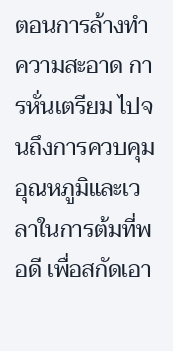ตอนการล้างทำความสะอาด การหั่นเตรียม ไปจนถึงการควบคุมอุณหภูมิและเวลาในการต้มที่พอดี เพื่อสกัดเอา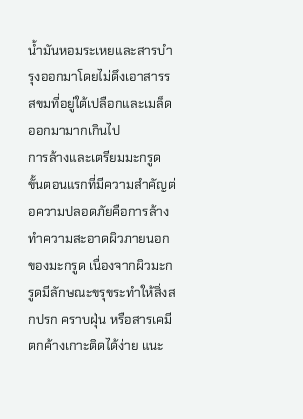น้ำมันหอมระเหยและสารบำรุงออกมาโดยไม่ดึงเอาสารรสขมที่อยู่ใต้เปลือกและเมล็ดออกมามากเกินไป
การล้างและเตรียมมะกรูด
ขั้นตอนแรกที่มีความสำคัญต่อความปลอดภัยคือการล้างทำความสะอาดผิวภายนอกของมะกรูด เนื่องจากผิวมะกรูดมีลักษณะขรุขระทำให้สิ่งสกปรก คราบฝุ่น หรือสารเคมีตกค้างเกาะติดได้ง่าย แนะ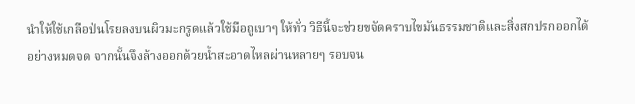นำให้ใช้เกลือป่นโรยลงบนผิวมะกรูดแล้วใช้มือถูเบาๆ ให้ทั่ว วิธีนี้จะช่วยขจัดคราบไขมันธรรมชาติและสิ่งสกปรกออกได้อย่างหมดจด จากนั้นจึงล้างออกด้วยน้ำสะอาดไหลผ่านหลายๆ รอบจน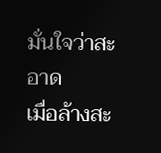มั่นใจว่าสะอาด
เมื่อล้างสะ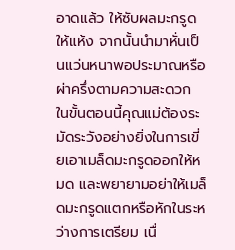อาดแล้ว ให้ซับผลมะกรูดให้แห้ง จากนั้นนำมาหั่นเป็นแว่นหนาพอประมาณหรือผ่าครึ่งตามความสะดวก ในขั้นตอนนี้คุณแม่ต้องระมัดระวังอย่างยิ่งในการเขี่ยเอาเมล็ดมะกรูดออกให้หมด และพยายามอย่าให้เมล็ดมะกรูดแตกหรือหักในระหว่างการเตรียม เนื่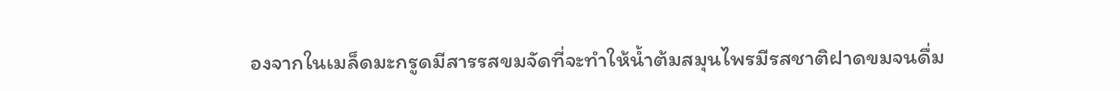องจากในเมล็ดมะกรูดมีสารรสขมจัดที่จะทำให้น้ำต้มสมุนไพรมีรสชาติฝาดขมจนดื่ม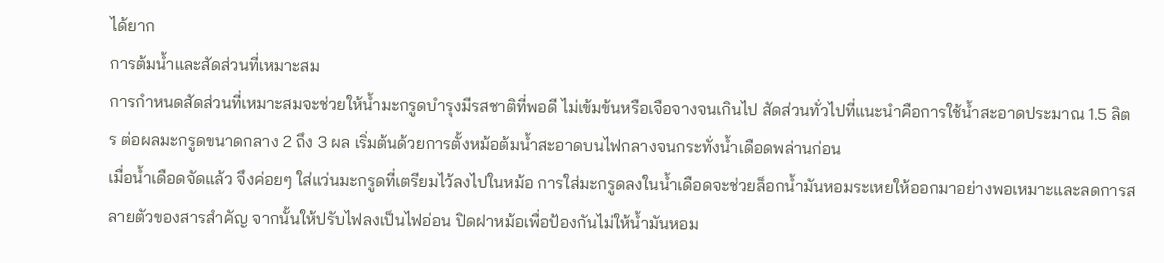ได้ยาก
การต้มน้ำและสัดส่วนที่เหมาะสม
การกำหนดสัดส่วนที่เหมาะสมจะช่วยให้น้ำมะกรูดบำรุงมีรสชาติที่พอดี ไม่เข้มข้นหรือเจือจางจนเกินไป สัดส่วนทั่วไปที่แนะนำคือการใช้น้ำสะอาดประมาณ 1.5 ลิตร ต่อผลมะกรูดขนาดกลาง 2 ถึง 3 ผล เริ่มต้นด้วยการตั้งหม้อต้มน้ำสะอาดบนไฟกลางจนกระทั่งน้ำเดือดพล่านก่อน
เมื่อน้ำเดือดจัดแล้ว จึงค่อยๆ ใส่แว่นมะกรูดที่เตรียมไว้ลงไปในหม้อ การใส่มะกรูดลงในน้ำเดือดจะช่วยล็อกน้ำมันหอมระเหยให้ออกมาอย่างพอเหมาะและลดการสลายตัวของสารสำคัญ จากนั้นให้ปรับไฟลงเป็นไฟอ่อน ปิดฝาหม้อเพื่อป้องกันไม่ให้น้ำมันหอม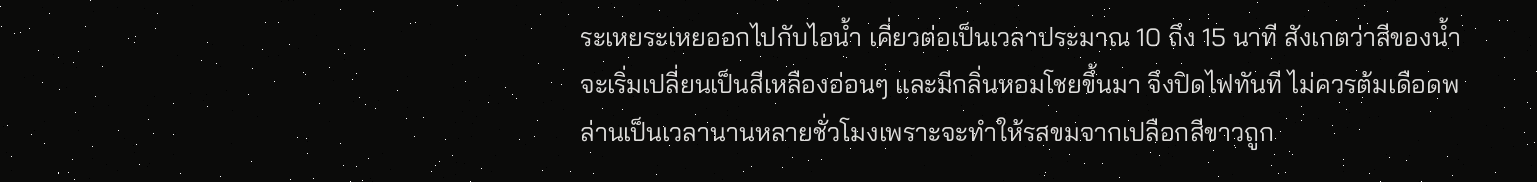ระเหยระเหยออกไปกับไอน้ำ เคี่ยวต่อเป็นเวลาประมาณ 10 ถึง 15 นาที สังเกตว่าสีของน้ำจะเริ่มเปลี่ยนเป็นสีเหลืองอ่อนๆ และมีกลิ่นหอมโชยขึ้นมา จึงปิดไฟทันที ไม่ควรต้มเดือดพล่านเป็นเวลานานหลายชั่วโมงเพราะจะทำให้รสขมจากเปลือกสีขาวถูก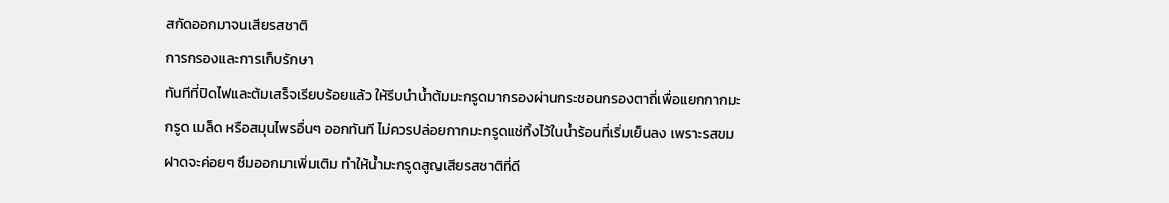สกัดออกมาจนเสียรสชาติ
การกรองและการเก็บรักษา
ทันทีที่ปิดไฟและต้มเสร็จเรียบร้อยแล้ว ให้รีบนำน้ำต้มมะกรูดมากรองผ่านกระชอนกรองตาถี่เพื่อแยกกากมะกรูด เมล็ด หรือสมุนไพรอื่นๆ ออกทันที ไม่ควรปล่อยกากมะกรูดแช่ทิ้งไว้ในน้ำร้อนที่เริ่มเย็นลง เพราะรสขมฝาดจะค่อยๆ ซึมออกมาเพิ่มเติม ทำให้น้ำมะกรูดสูญเสียรสชาติที่ดี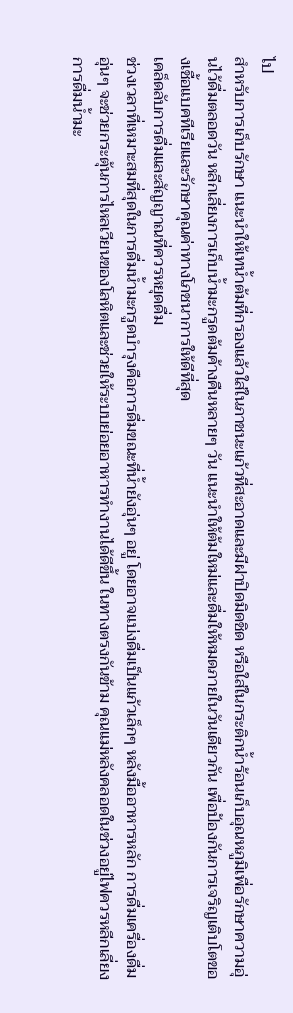ไป
สำหรับการเก็บรักษา แนะนำให้เทน้ำต้มที่กรองแล้วใส่ในภาชนะแก้วที่สะอาดและมีฝาปิดมิดชิด หรือใส่ในกระติกน้ำร้อนเก็บอุณหภูมิเพื่อรักษาความอุ่นไว้ดื่มตลอดวัน หลีกเลี่ยงการเก็บน้ำมะกรูดต้มค้างคืนหลายๆ วัน แนะนำให้ต้มใหม่และดื่มให้หมดภายในวันเดียวกัน เพื่อป้องกันการเจริญเติบโตของเชื้อแบคทีเรียและรักษาคุณค่าทางโภชนาการให้ดีที่สุด
เคล็ดลับการดื่มและสัญญาณที่ควรหยุดดื่ม
ช่วงเวลาที่เหมาะสมที่สุดในการดื่มน้ำมะกรูดบำรุงคือการดื่มขณะที่น้ำยังอุ่นๆ อยู่ โดยอาจแบ่งดื่มเป็นแก้วเล็กๆ หลังมื้ออาหารหลัก การดื่มเครื่องดื่มอุ่นๆ จะช่วยกระตุ้นการไหลเวียนของโลหิตและช่วยให้ระบบย่อยอาหารทำงานได้ดีขึ้น ในทางตรงกันข้าม คุณแม่หลังคลอดในช่วงอยู่ไฟควรหลีกเลี่ยงการดื่มน้ำมะ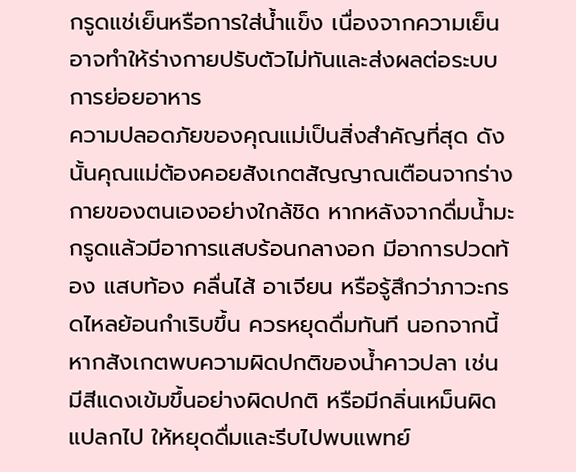กรูดแช่เย็นหรือการใส่น้ำแข็ง เนื่องจากความเย็นอาจทำให้ร่างกายปรับตัวไม่ทันและส่งผลต่อระบบการย่อยอาหาร
ความปลอดภัยของคุณแม่เป็นสิ่งสำคัญที่สุด ดังนั้นคุณแม่ต้องคอยสังเกตสัญญาณเตือนจากร่างกายของตนเองอย่างใกล้ชิด หากหลังจากดื่มน้ำมะกรูดแล้วมีอาการแสบร้อนกลางอก มีอาการปวดท้อง แสบท้อง คลื่นไส้ อาเจียน หรือรู้สึกว่าภาวะกรดไหลย้อนกำเริบขึ้น ควรหยุดดื่มทันที นอกจากนี้ หากสังเกตพบความผิดปกติของน้ำคาวปลา เช่น มีสีแดงเข้มขึ้นอย่างผิดปกติ หรือมีกลิ่นเหม็นผิดแปลกไป ให้หยุดดื่มและรีบไปพบแพทย์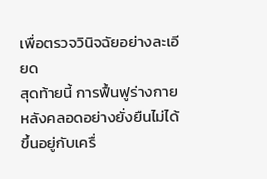เพื่อตรวจวินิจฉัยอย่างละเอียด
สุดท้ายนี้ การฟื้นฟูร่างกายหลังคลอดอย่างยั่งยืนไม่ได้ขึ้นอยู่กับเครื่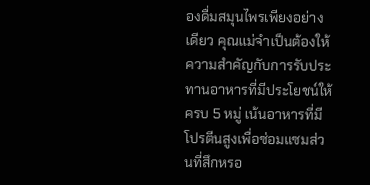องดื่มสมุนไพรเพียงอย่างเดียว คุณแม่จำเป็นต้องให้ความสำคัญกับการรับประทานอาหารที่มีประโยชน์ให้ครบ 5 หมู่ เน้นอาหารที่มีโปรตีนสูงเพื่อซ่อมแซมส่วนที่สึกหรอ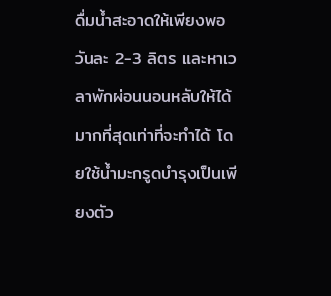ดื่มน้ำสะอาดให้เพียงพอวันละ 2-3 ลิตร และหาเวลาพักผ่อนนอนหลับให้ได้มากที่สุดเท่าที่จะทำได้ โดยใช้น้ำมะกรูดบำรุงเป็นเพียงตัว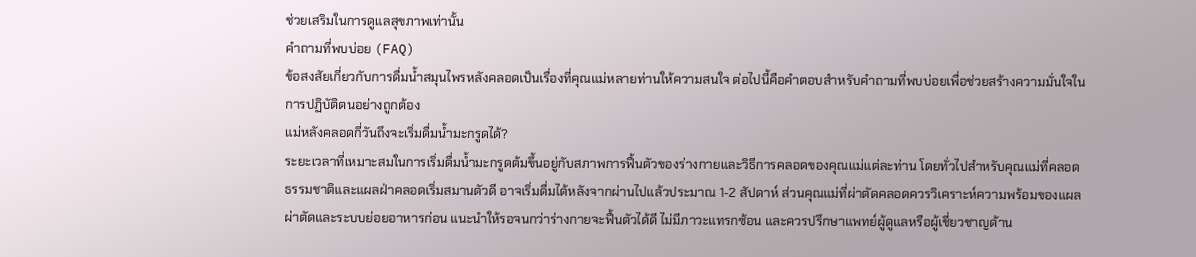ช่วยเสริมในการดูแลสุขภาพเท่านั้น
คำถามที่พบบ่อย (FAQ)
ข้อสงสัยเกี่ยวกับการดื่มน้ำสมุนไพรหลังคลอดเป็นเรื่องที่คุณแม่หลายท่านให้ความสนใจ ต่อไปนี้คือคำตอบสำหรับคำถามที่พบบ่อยเพื่อช่วยสร้างความมั่นใจในการปฏิบัติตนอย่างถูกต้อง
แม่หลังคลอดกี่วันถึงจะเริ่มดื่มน้ำมะกรูดได้?
ระยะเวลาที่เหมาะสมในการเริ่มดื่มน้ำมะกรูดต้มขึ้นอยู่กับสภาพการฟื้นตัวของร่างกายและวิธีการคลอดของคุณแม่แต่ละท่าน โดยทั่วไปสำหรับคุณแม่ที่คลอดธรรมชาติและแผลฝ่าคลอดเริ่มสมานตัวดี อาจเริ่มดื่มได้หลังจากผ่านไปแล้วประมาณ 1-2 สัปดาห์ ส่วนคุณแม่ที่ผ่าตัดคลอดควรวิเคราะห์ความพร้อมของแผลผ่าตัดและระบบย่อยอาหารก่อน แนะนำให้รอจนกว่าร่างกายจะฟื้นตัวได้ดี ไม่มีภาวะแทรกซ้อน และควรปรึกษาแพทย์ผู้ดูแลหรือผู้เชี่ยวชาญด้าน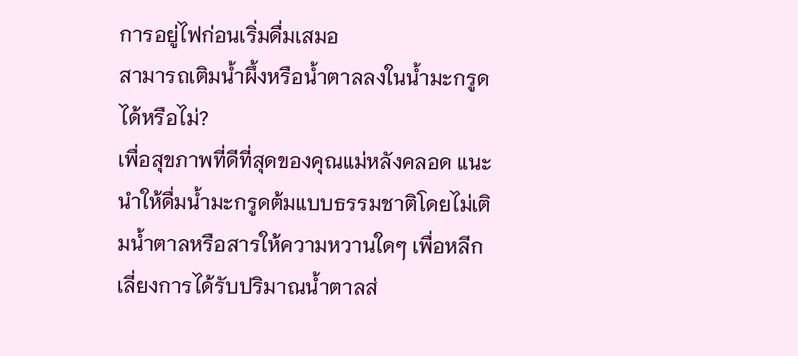การอยู่ไฟก่อนเริ่มดื่มเสมอ
สามารถเติมน้ำผึ้งหรือน้ำตาลลงในน้ำมะกรูดได้หรือไม่?
เพื่อสุขภาพที่ดีที่สุดของคุณแม่หลังคลอด แนะนำให้ดื่มน้ำมะกรูดต้มแบบธรรมชาติโดยไม่เติมน้ำตาลหรือสารให้ความหวานใดๆ เพื่อหลีกเลี่ยงการได้รับปริมาณน้ำตาลส่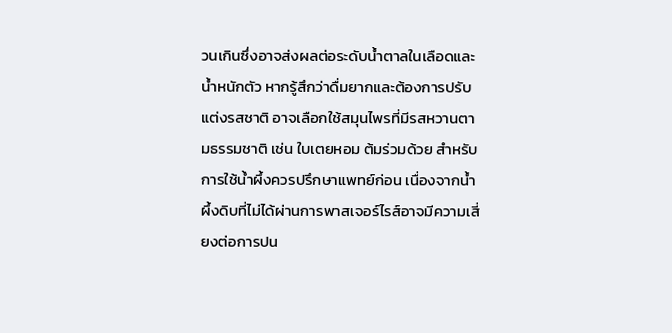วนเกินซึ่งอาจส่งผลต่อระดับน้ำตาลในเลือดและน้ำหนักตัว หากรู้สึกว่าดื่มยากและต้องการปรับแต่งรสชาติ อาจเลือกใช้สมุนไพรที่มีรสหวานตามธรรมชาติ เช่น ใบเตยหอม ต้มร่วมด้วย สำหรับการใช้น้ำผึ้งควรปรึกษาแพทย์ก่อน เนื่องจากน้ำผึ้งดิบที่ไม่ได้ผ่านการพาสเจอร์ไรส์อาจมีความเสี่ยงต่อการปน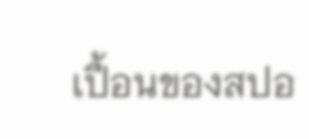เปื้อนของสปอ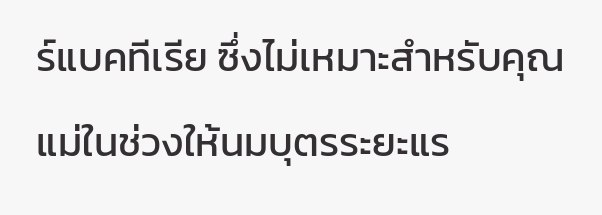ร์แบคทีเรีย ซึ่งไม่เหมาะสำหรับคุณแม่ในช่วงให้นมบุตรระยะแร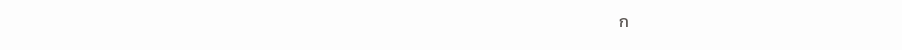ก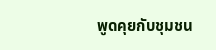พูดคุยกับชุมชน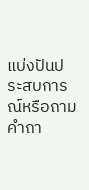แบ่งปันประสบการณ์หรือถามคำถา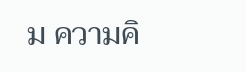ม ความคิ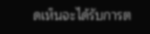ดเห็นจะได้รับการต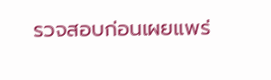รวจสอบก่อนเผยแพร่